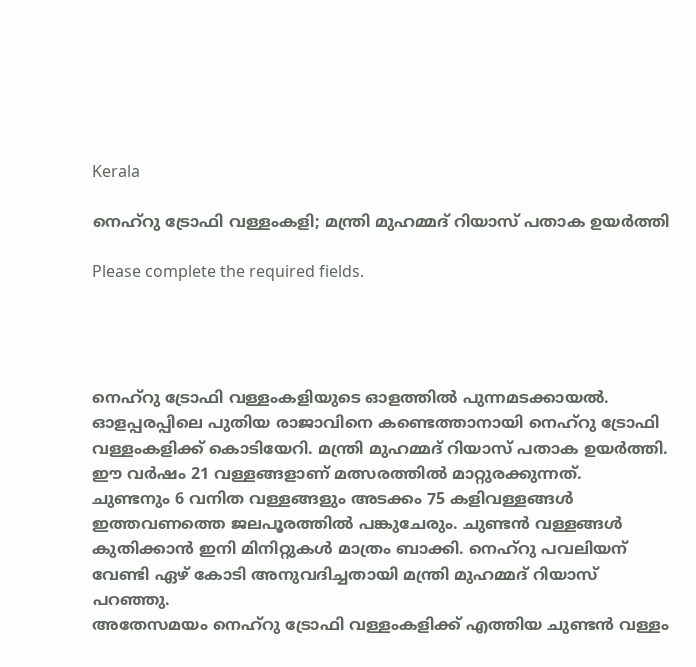Kerala

നെഹ്‌റു ട്രോഫി വള്ളംകളി; മന്ത്രി മുഹമ്മദ് റിയാസ് പതാക ഉയര്‍ത്തി

Please complete the required fields.




നെഹ്‌റു ട്രോഫി വള്ളംകളിയുടെ ഓളത്തില്‍ പുന്നമടക്കായല്‍. ഓളപ്പരപ്പിലെ പുതിയ രാജാവിനെ കണ്ടെത്താനായി നെഹ്‌റു ട്രോഫി വള്ളംകളിക്ക് കൊടിയേറി. മന്ത്രി മുഹമ്മദ് റിയാസ് പതാക ഉയര്‍ത്തി. ഈ വര്‍ഷം 21 വള്ളങ്ങളാണ് മത്സരത്തില്‍ മാറ്റുരക്കുന്നത്.
ചുണ്ടനും 6 വനിത വള്ളങ്ങളും അടക്കം 75 കളിവള്ളങ്ങള്‍ ഇത്തവണത്തെ ജലപൂരത്തില്‍ പങ്കുചേരും. ചുണ്ടന്‍ വള്ളങ്ങള്‍ കുതിക്കാന്‍ ഇനി മിനിറ്റുകള്‍ മാത്രം ബാക്കി. നെഹ്‌റു പവലിയന് വേണ്ടി ഏഴ് കോടി അനുവദിച്ചതായി മന്ത്രി മുഹമ്മദ് റിയാസ് പറഞ്ഞു.
അതേസമയം നെഹ്‌റു ട്രോഫി വള്ളംകളിക്ക് എത്തിയ ചുണ്ടന്‍ വള്ളം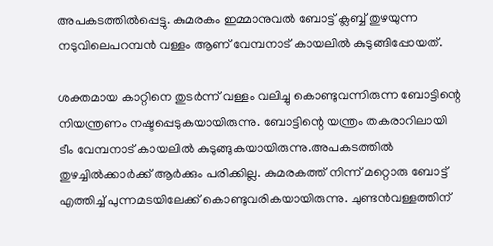അപകടത്തില്‍പ്പെട്ടു. കുമരകം ഇമ്മാനുവല്‍ ബോട്ട് ക്ലബ്ബ് തുഴയുന്ന നടുവിലെപറമ്പന്‍ വള്ളം ആണ് വേമ്പനാട് കായലില്‍ കുടുങ്ങിപ്പോയത്.

ശക്തമായ കാറ്റിനെ തുടര്‍ന്ന് വള്ളം വലിച്ചു കൊണ്ടുവന്നിരുന്ന ബോട്ടിന്റെ നിയന്ത്രണം നഷ്ടപ്പെടുകയായിരുന്നു. ബോട്ടിന്റെ യന്ത്രം തകരാറിലായി ടീം വേമ്പനാട് കായലില്‍ കുടുങ്ങുകയായിരുന്നു.അപകടത്തില്‍ തുഴച്ചില്‍ക്കാര്‍ക്ക് ആര്‍ക്കും പരിക്കില്ല. കുമരകത്ത് നിന്ന് മറ്റൊരു ബോട്ട് എത്തിച്ച് പുന്നമടയിലേക്ക് കൊണ്ടുവരികയായിരുന്നു. ചുണ്ടന്‍വള്ളത്തിന്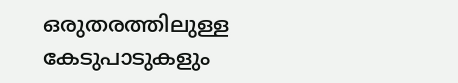ഒരുതരത്തിലുള്ള കേടുപാടുകളും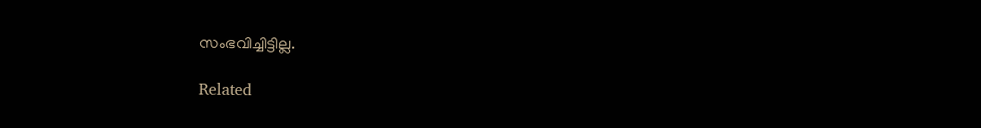സംഭവിച്ചിട്ടില്ല.

Related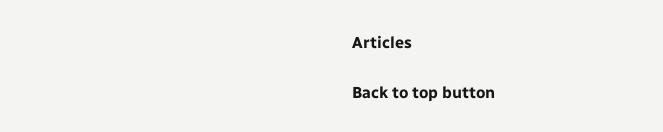Articles

Back to top button